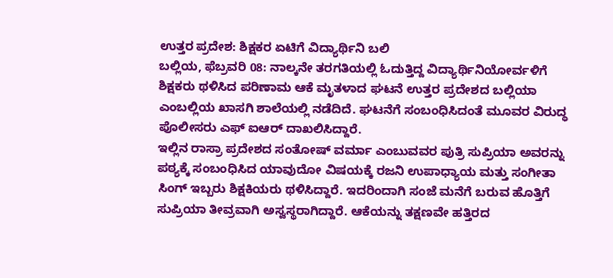ಉತ್ತರ ಪ್ರದೇಶ: ಶಿಕ್ಷಕರ ಏಟಿಗೆ ವಿದ್ಯಾರ್ಥಿನಿ ಬಲಿ
ಬಲ್ಲಿಯ, ಫೆಬ್ರವರಿ 08: ನಾಲ್ಕನೇ ತರಗತಿಯಲ್ಲಿ ಓದುತ್ತಿದ್ದ ವಿದ್ಯಾರ್ಥಿನಿಯೋರ್ವಳಿಗೆ ಶಿಕ್ಷಕರು ಥಳಿಸಿದ ಪರಿಣಾಮ ಆಕೆ ಮೃತಳಾದ ಘಟನೆ ಉತ್ತರ ಪ್ರದೇಶದ ಬಲ್ಲಿಯಾ ಎಂಬಲ್ಲಿಯ ಖಾಸಗಿ ಶಾಲೆಯಲ್ಲಿ ನಡೆದಿದೆ. ಘಟನೆಗೆ ಸಂಬಂಧಿಸಿದಂತೆ ಮೂವರ ವಿರುದ್ಧ ಪೊಲೀಸರು ಎಫ್ ಐಆರ್ ದಾಖಲಿಸಿದ್ದಾರೆ.
ಇಲ್ಲಿನ ರಾಸ್ರಾ ಪ್ರದೇಶದ ಸಂತೋಷ್ ವರ್ಮಾ ಎಂಬುವವರ ಪುತ್ರಿ ಸುಪ್ರಿಯಾ ಅವರನ್ನು ಪಠ್ಯಕ್ಕೆ ಸಂಬಂಧಿಸಿದ ಯಾವುದೋ ವಿಷಯಕ್ಕೆ ರಜನಿ ಉಪಾಧ್ಯಾಯ ಮತ್ತು ಸಂಗೀತಾ ಸಿಂಗ್ ಇಬ್ಬರು ಶಿಕ್ಷಕಿಯರು ಥಳಿಸಿದ್ದಾರೆ. ಇದರಿಂದಾಗಿ ಸಂಜೆ ಮನೆಗೆ ಬರುವ ಹೊತ್ತಿಗೆ ಸುಪ್ರಿಯಾ ತೀವ್ರವಾಗಿ ಅಸ್ವಸ್ಥರಾಗಿದ್ದಾರೆ. ಆಕೆಯನ್ನು ತಕ್ಷಣವೇ ಹತ್ತಿರದ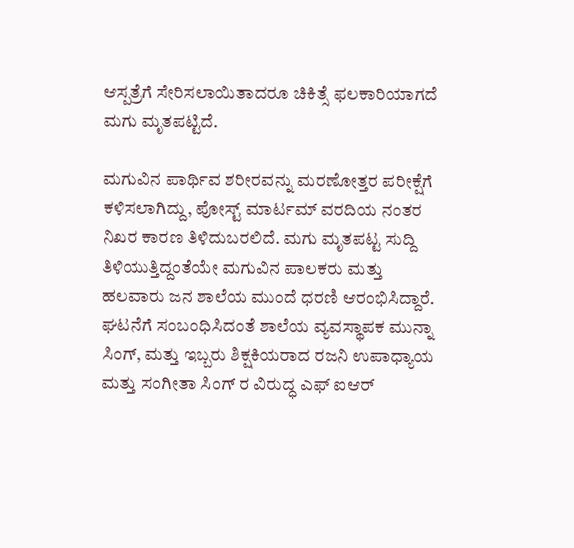ಆಸ್ಪತ್ರೆಗೆ ಸೇರಿಸಲಾಯಿತಾದರೂ ಚಿಕಿತ್ಸೆ ಫಲಕಾರಿಯಾಗದೆ ಮಗು ಮೃತಪಟ್ಟಿದೆ.

ಮಗುವಿನ ಪಾರ್ಥಿವ ಶರೀರವನ್ನು ಮರಣೋತ್ತರ ಪರೀಕ್ಷೆಗೆ ಕಳಿಸಲಾಗಿದ್ದು, ಪೋಸ್ಟ್ ಮಾರ್ಟಮ್ ವರದಿಯ ನಂತರ ನಿಖರ ಕಾರಣ ತಿಳಿದುಬರಲಿದೆ. ಮಗು ಮೃತಪಟ್ಟ ಸುದ್ದಿ ತಿಳಿಯುತ್ತಿದ್ದಂತೆಯೇ ಮಗುವಿನ ಪಾಲಕರು ಮತ್ತು ಹಲವಾರು ಜನ ಶಾಲೆಯ ಮುಂದೆ ಧರಣಿ ಆರಂಭಿಸಿದ್ದಾರೆ. ಘಟನೆಗೆ ಸಂಬಂಧಿಸಿದಂತೆ ಶಾಲೆಯ ವ್ಯವಸ್ಥಾಪಕ ಮುನ್ನಾ ಸಿಂಗ್, ಮತ್ತು ಇಬ್ಬರು ಶಿಕ್ಷಕಿಯರಾದ ರಜನಿ ಉಪಾಧ್ಯಾಯ ಮತ್ತು ಸಂಗೀತಾ ಸಿಂಗ್ ರ ವಿರುದ್ಧ ಎಫ್ ಐಆರ್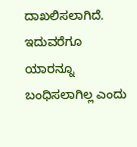ದಾಖಲಿಸಲಾಗಿದೆ. ಇದುವರೆಗೂ ಯಾರನ್ನೂ ಬಂಧಿಸಲಾಗಿಲ್ಲ ಎಂದು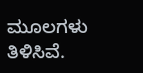ಮೂಲಗಳು ತಿಳಿಸಿವೆ.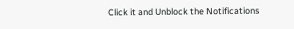Click it and Unblock the Notifications